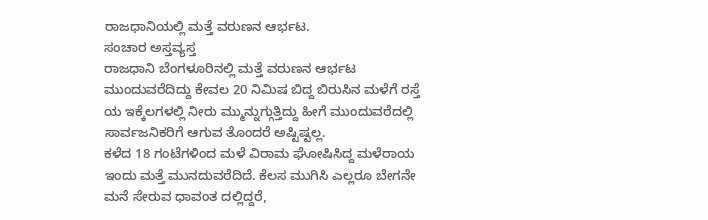ರಾಜಧಾನಿಯಲ್ಲಿ ಮತ್ತೆ ವರುಣನ ಆರ್ಭಟ.
ಸಂಚಾರ ಅಸ್ತವ್ಯಸ್ತ
ರಾಜಧಾನಿ ಬೆಂಗಳೂರಿನಲ್ಲಿ ಮತ್ತೆ ವರುಣನ ಆರ್ಭಟ ಮುಂದುವರೆದಿದ್ದು ಕೇವಲ 20 ನಿಮಿಷ ಬಿದ್ದ ಬಿರುಸಿನ ಮಳೆಗೆ ರಸ್ತೆ ಯ ಇಕ್ಕೆಲಗಳಲ್ಲಿ ನೀರು ಮ್ಮುನ್ನುಗ್ಗುತ್ತಿದ್ದು ಹೀಗೆ ಮುಂದುವರೆದಲ್ಲಿ ಸಾರ್ವಜನಿಕರಿಗೆ ಆಗುವ ತೊಂದರೆ ಅಷ್ಟಿಷ್ಟಲ್ಲ.
ಕಳೆದ 18 ಗಂಟೆಗಳಿಂದ ಮಳೆ ವಿರಾಮ ಘೋಷಿಸಿದ್ದ ಮಳೆರಾಯ ಇಂದು ಮತ್ತೆ ಮುನದುವರೆದಿದೆ. ಕೆಲಸ ಮುಗಿಸಿ ಎಲ್ಲರೂ ಬೇಗನೇ ಮನೆ ಸೇರುವ ಧಾವಂತ ದಲ್ಲಿದ್ದರೆ,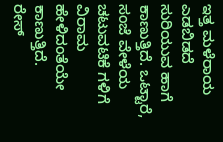ಇತ್ತ ಮಳೆರಾಯ ಎಡಬಿಡದೆ ಸುರಿಯುವ ಹಾಗೆ ಕಾಣುತ್ತಿದೆ. ಒಟ್ಟಾರೆ, ಸಂಜೆ ವೇಳೆಯ ಚಟುವಟಿಕೆ ಗಳಿಗೆ ವಿರಾಮ ಹೇಳಿದಂತೆಯೇ ಕಾಣುತ್ತಿದೆ.
ರೇಸ್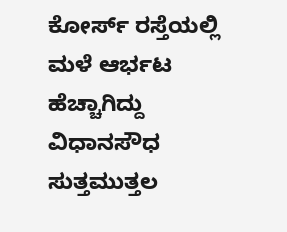ಕೋರ್ಸ್ ರಸ್ತೆಯಲ್ಲಿ ಮಳೆ ಆರ್ಭಟ ಹೆಚ್ಚಾಗಿದ್ದು ವಿಧಾನಸೌಧ ಸುತ್ತಮುತ್ತಲ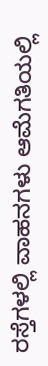ರಸ್ತೆಗಳಲ್ಲಿ ವಾಹನಗಳು ಆಮೆಗತಿಯಲ್ಲಿ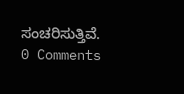ಸಂಚರಿಸುತ್ತಿವೆ.
0 Comments